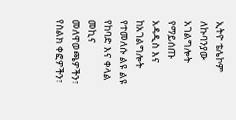ኢትዮ ቴሌኮም ለኩባንያው አገልግሎት የማይሰጡ አዳዲስ እና ከአገልግሎት የተመለሱ ልዩ ልዩ የከባድ እና ቀላል መኪና መለዋወጫዎችን፣ የስልክ ቀፎዎችን፣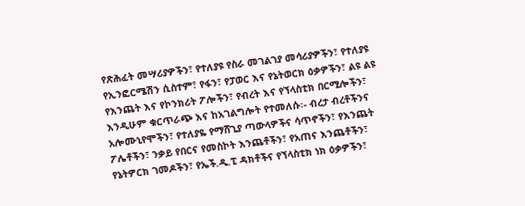የጽሕፈት መሣሪያዎችን፣ የተለያዩ የስራ መገልገያ መሳሪያዎችን፣ የተለያዩ የኢንፎርሜሽን ሲስተም፣ የፋን፣ የፓወር እና የኔትወርክ ዕቃዎችን፣ ልዩ ልዩ የእንጨት እና የኮንክሪት ፖሎችን፣ የብረት እና የኘላስቲክ በርሚሎችን፣ እንዲሁም ቁርጥራጭ እና ከአገልግሎት የተመለሱ፡- ብረታ ብረቶችንና አሎሙኒየሞችን፣ የተለያዬ የማሸጊያ ጣውላዎችና ሳጥኖችን፣ የእንጨት ፖሌቶችን፣ ንቃይ የበርና የመስኮት እንጨቶችን፣ የአጠና እንጨቶችን፣ የኔትዎርክ ገመዶችን፣ የኤች.ዲ.ፒ ዳክቶችና የኘላስቲክ ነክ ዕቃዎችን፣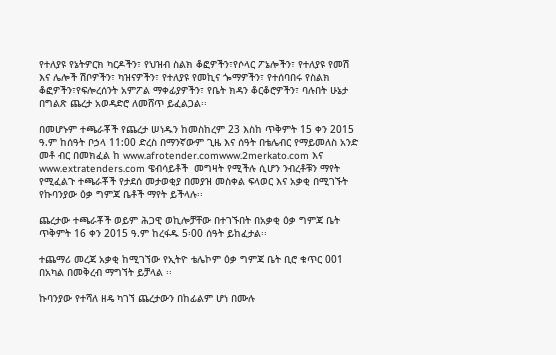የተለያዩ የኔትዎርክ ካርዶችን፣ የህዝብ ስልክ ቆፎዎችን፣የሶላር ፖኔሎችን፣ የተለያዩ የመሽ እና ሌሎች ሽቦዎችን፣ ካዝናዎችን፣ የተለያዩ የመኪና ጐማዎችን፣ የተሰባበሩ የስልክ ቆፎዎችን፣የፍሎረሰንት አምፖል ማቀፊያዎችን፣ የቤት ክዳን ቆርቆሮዎችን፣ ባሉበት ሁኔታ በግልጽ ጨረታ አወዳድሮ ለመሸጥ ይፈልጋል፡፡

በመሆኑም ተጫራቾች የጨረታ ሠነዱን ከመስከረም 23 እስከ ጥቅምት 15 ቀን 2015 ዓ.ም ከሰዓት ቦኃላ 11:00 ድረስ በማንኛውም ጊዜ እና ሰዓት በቴሌብር የማይመለስ አንድ መቶ ብር በመክፈል ከ www.afrotender.comwww.2merkato.com እና www.extratenders.com ዌብሳይቶች  መግዛት የሚችሉ ሲሆን ንብረቶቹን ማየት የሚፈልጉ ተጫራቾች የታደሰ መታወቂያ በመያዝ መስቀል ፍላወር እና አቃቂ በሚገኙት የኩባንያው ዕቃ ግምጃ ቤቶች ማየት ይችላሉ፡፡

ጨረታው ተጫራቾች ወይም ሕጋዊ ወኪሎቻቸው በተገኙበት በአቃቂ ዕቃ ግምጃ ቤት ጥቅምት 16 ቀን 2015 ዓ.ም ከረፋዱ 5፡00 ሰዓት ይከፈታል፡፡

ተጨማሪ መረጃ አቃቂ ከሚገኘው የኢትዮ ቴሌኮም ዕቃ ግምጃ ቤት ቢሮ ቁጥር 001 በአካል በመቅረብ ማግኘት ይቻላል ፡፡

ኩባንያው የተሻለ ዘዴ ካገኘ ጨረታውን በከፊልም ሆነ በሙሉ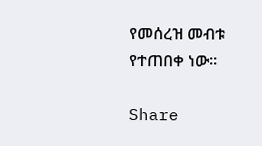የመሰረዝ መብቱ የተጠበቀ ነው፡፡

Share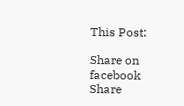This Post:

Share on facebook
Share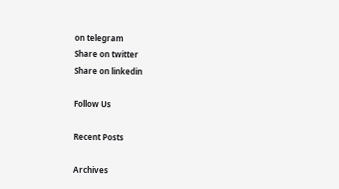on telegram
Share on twitter
Share on linkedin

Follow Us

Recent Posts

Archives